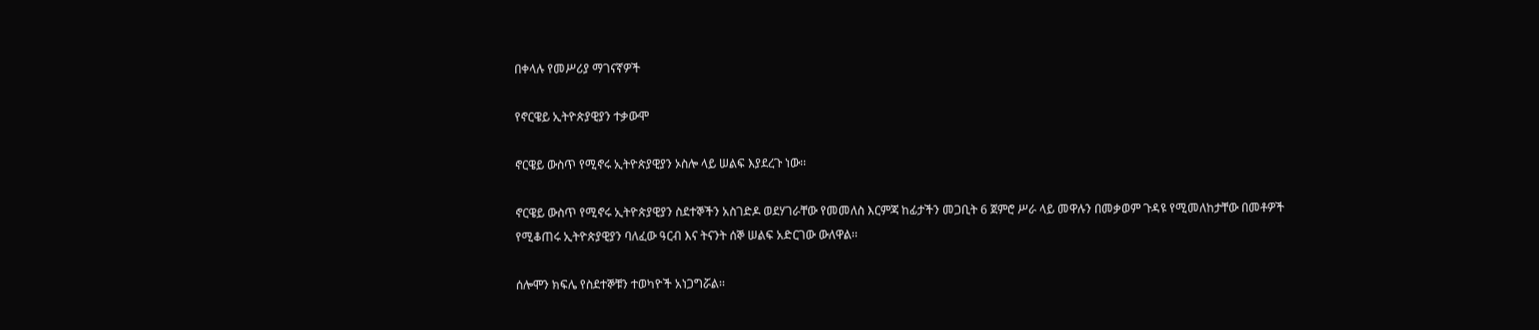በቀላሉ የመሥሪያ ማገናኛዎች

የኖርዌይ ኢትዮጵያዊያን ተቃውሞ

ኖርዌይ ውስጥ የሚኖሩ ኢትዮጵያዊያን ኦስሎ ላይ ሠልፍ እያደረጉ ነው፡፡

ኖርዌይ ውስጥ የሚኖሩ ኢትዮጵያዊያን ስደተኞችን አስገድዶ ወደሃገራቸው የመመለስ እርምጃ ከፊታችን መጋቢት 6 ጀምሮ ሥራ ላይ መዋሉን በመቃወም ጉዳዩ የሚመለከታቸው በመቶዎች የሚቆጠሩ ኢትዮጵያዊያን ባለፈው ዓርብ እና ትናንት ሰኞ ሠልፍ አድርገው ውለዋል፡፡

ሰሎሞን ክፍሌ የስደተኞቹን ተወካዮች አነጋግሯል፡፡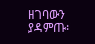ዘገባውን ያዳምጡ፡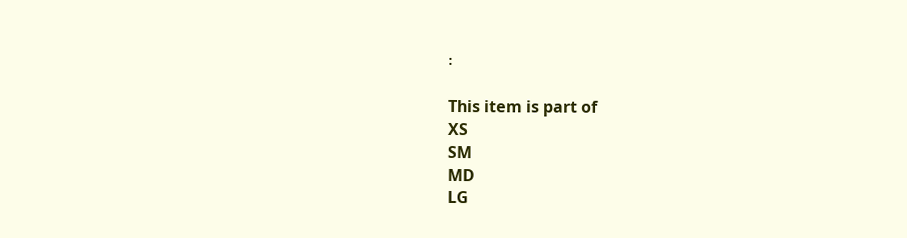፡

This item is part of
XS
SM
MD
LG